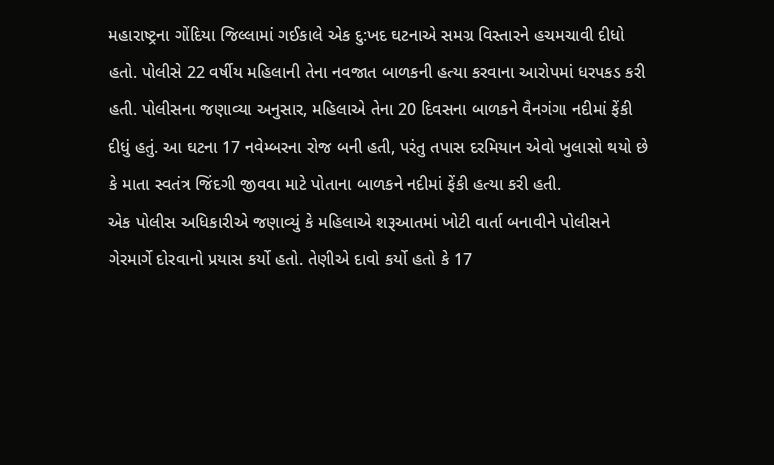મહારાષ્ટ્રના ગોંદિયા જિલ્લામાં ગઈકાલે એક દુ:ખદ ઘટનાએ સમગ્ર વિસ્તારને હચમચાવી દીધો હતો. પોલીસે 22 વર્ષીય મહિલાની તેના નવજાત બાળકની હત્યા કરવાના આરોપમાં ધરપકડ કરી હતી. પોલીસના જણાવ્યા અનુસાર, મહિલાએ તેના 20 દિવસના બાળકને વૈનગંગા નદીમાં ફેંકી દીધું હતું. આ ઘટના 17 નવેમ્બરના રોજ બની હતી, પરંતુ તપાસ દરમિયાન એવો ખુલાસો થયો છે કે માતા સ્વતંત્ર જિંદગી જીવવા માટે પોતાના બાળકને નદીમાં ફેંકી હત્યા કરી હતી.
એક પોલીસ અધિકારીએ જણાવ્યું કે મહિલાએ શરૂઆતમાં ખોટી વાર્તા બનાવીને પોલીસને ગેરમાર્ગે દોરવાનો પ્રયાસ કર્યો હતો. તેણીએ દાવો કર્યો હતો કે 17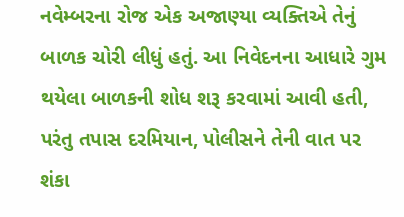નવેમ્બરના રોજ એક અજાણ્યા વ્યક્તિએ તેનું બાળક ચોરી લીધું હતું. આ નિવેદનના આધારે ગુમ થયેલા બાળકની શોધ શરૂ કરવામાં આવી હતી, પરંતુ તપાસ દરમિયાન, પોલીસને તેની વાત પર શંકા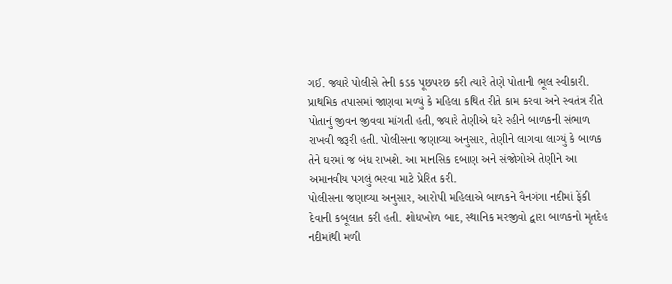ગઈ. જ્યારે પોલીસે તેની કડક પૂછપરછ કરી ત્યારે તેણે પોતાની ભૂલ સ્વીકારી.
પ્રાથમિક તપાસમાં જાણવા મળ્યું કે મહિલા કથિત રીતે કામ કરવા અને સ્વતંત્ર રીતે પોતાનું જીવન જીવવા માંગતી હતી, જ્યારે તેણીએ ઘરે રહીને બાળકની સંભાળ રાખવી જરૂરી હતી. પોલીસના જણાવ્યા અનુસાર, તેણીને લાગવા લાગ્યું કે બાળક તેને ઘરમાં જ બંધ રાખશે. આ માનસિક દબાણ અને સંજોગોએ તેણીને આ અમાનવીય પગલું ભરવા માટે પ્રેરિત કરી.
પોલીસના જણાવ્યા અનુસાર, આરોપી મહિલાએ બાળકને વૈનગંગા નદીમાં ફેંકી દેવાની કબૂલાત કરી હતી. શોધખોળ બાદ, સ્થાનિક મરજીવો દ્વારા બાળકનો મૃતદેહ નદીમાંથી મળી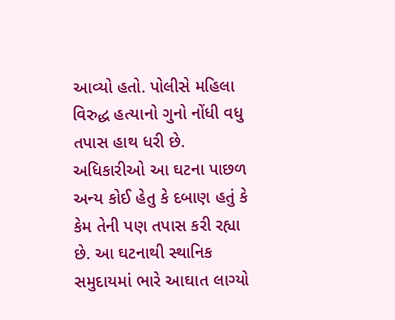આવ્યો હતો. પોલીસે મહિલા વિરુદ્ધ હત્યાનો ગુનો નોંધી વધુ તપાસ હાથ ધરી છે. અધિકારીઓ આ ઘટના પાછળ અન્ય કોઈ હેતુ કે દબાણ હતું કે કેમ તેની પણ તપાસ કરી રહ્યા છે. આ ઘટનાથી સ્થાનિક સમુદાયમાં ભારે આઘાત લાગ્યો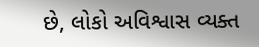છે, લોકો અવિશ્વાસ વ્યક્ત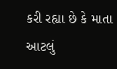કરી રહ્યા છે કે માતા આટલું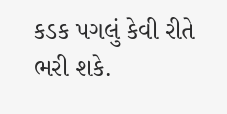કડક પગલું કેવી રીતે ભરી શકે.